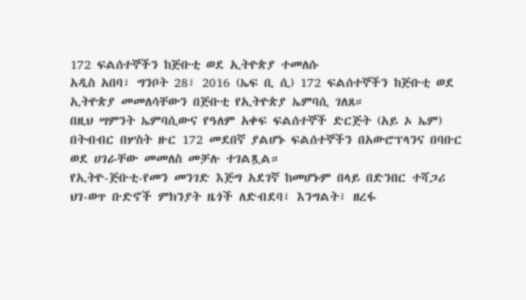172 ፍልሰተኞችን ከጅቡቲ ወደ ኢትዮጵያ ተመለሱ
አዲስ አበባ፣ ግንቦት 28፣ 2016 (ኤፍ ቢ ሲ) 172 ፍልሰተኞችን ከጅቡቲ ወደ ኢትዮጵያ መመለሳቸውን በጅቡቲ የኢትዮጵያ ኤምባሲ ገለጸ።
በዚህ ሣምንት ኤምባሲውና የዓለም አቀፍ ፍልሰተኞች ድርጅት (አይ ኦ ኤም) በትብብር በሦስት ዙር 172 መደበኛ ያልሆኑ ፍልሰተኞችን በአውሮፕላንና በባቡር ወደ ሀገራቸው መመለስ መቻሉ ተገልጿል።
የኢትዮ-ጅቡቲ-የመን መንገድ እጅግ አደገኛ ከመሆኑም በላይ በድንበር ተሻጋሪ ህገ-ወጥ ቡድኖች ምክንያት ዜጎች ለድብደባ፣ እንግልት፣ ዘረፋ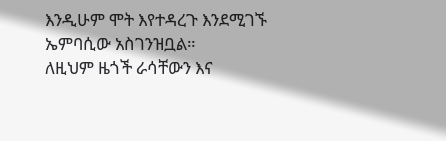እንዲሁም ሞት እየተዳረጉ እንደሚገኙ ኤምባሲው አስገንዝቧል።
ለዚህም ዜጎች ራሳቸውን እና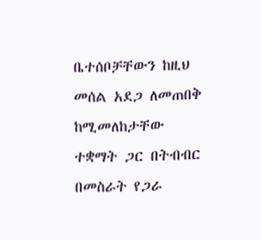ቤተሰቦቻቸውን ከዚህ መሰል አደጋ ለመጠበቅ ከሚመለከታቸው ተቋማት ጋር በትብብር በመስራት የጋራ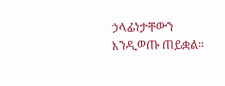ኃላፊነታቸውን እንዲወጡ ጠይቋል።